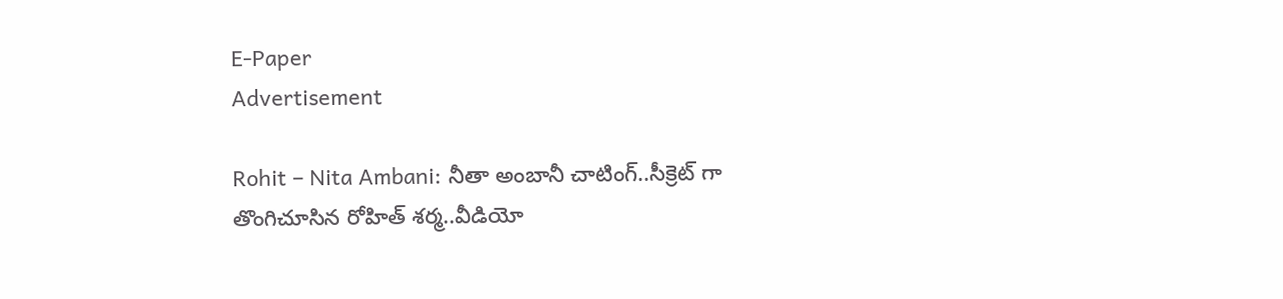E-Paper
Advertisement

Rohit – Nita Ambani: నీతా అంబానీ చాటింగ్‌..సీక్రెట్ గా తొంగిచూసిన రోహిత్ శ‌ర్మ‌..వీడియో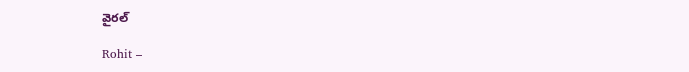వైర‌ల్‌

Rohit –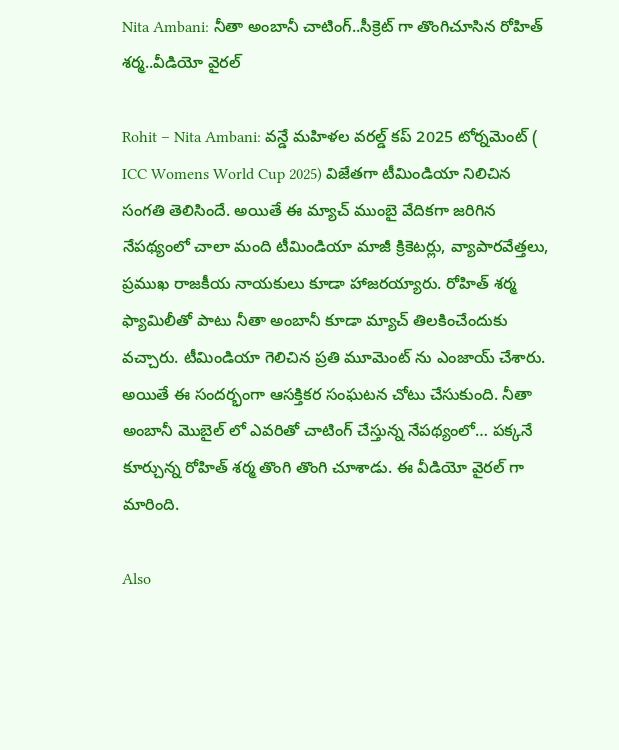Nita Ambani: నీతా అంబానీ చాటింగ్‌..సీక్రెట్ గా తొంగిచూసిన రోహిత్ శ‌ర్మ‌..వీడియో వైర‌ల్‌

Rohit – Nita Ambani: వన్డే మహిళల వరల్డ్ కప్ 2025 టోర్నమెంట్ ( ICC Womens World Cup 2025) విజేతగా టీమిండియా నిలిచిన సంగతి తెలిసిందే. అయితే ఈ మ్యాచ్ ముంబై వేదికగా జరిగిన నేపథ్యంలో చాలా మంది టీమిండియా మాజీ క్రికెటర్లు, వ్యాపారవేత్తలు, ప్రముఖ రాజకీయ నాయకులు కూడా హాజరయ్యారు. రోహిత్ శర్మ ఫ్యామిలీతో పాటు నీతా అంబానీ కూడా మ్యాచ్ తిలకించేందుకు వచ్చారు. టీమిండియా గెలిచిన ప్రతి మూమెంట్ ను ఎంజాయ్ చేశారు. అయితే ఈ సందర్భంగా ఆసక్తికర సంఘటన చోటు చేసుకుంది. నీతా అంబానీ మొబైల్ లో ఎవరితో చాటింగ్ చేస్తున్న నేపథ్యంలో… పక్కనే కూర్చున్న రోహిత్ శర్మ తొంగి తొంగి చూశాడు. ఈ వీడియో వైరల్ గా మారింది.

Also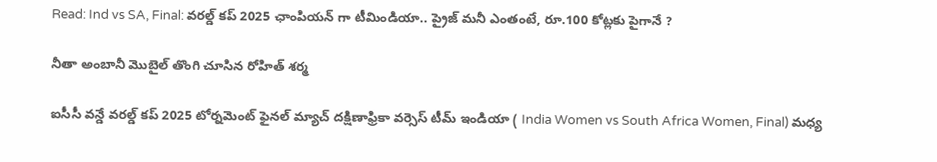Read: Ind vs SA, Final: వ‌ర‌ల్డ్ క‌ప్ 2025 ఛాంపియ‌న్ గా టీమిండియా.. ప్రైజ్ మనీ ఎంతంటే, రూ.100 కోట్ల‌కు పైగానే ?

నీతా అంబానీ మొబైల్ తొంగి చూసిన రోహిత్ శర్మ

ఐసీసీ వన్డే వరల్డ్ కప్ 2025 టోర్నమెంట్ ఫైనల్ మ్యాచ్ దక్షిణాఫ్రికా వర్సెస్ టీమ్ ఇండియా ( India Women vs South Africa Women, Final) మధ్య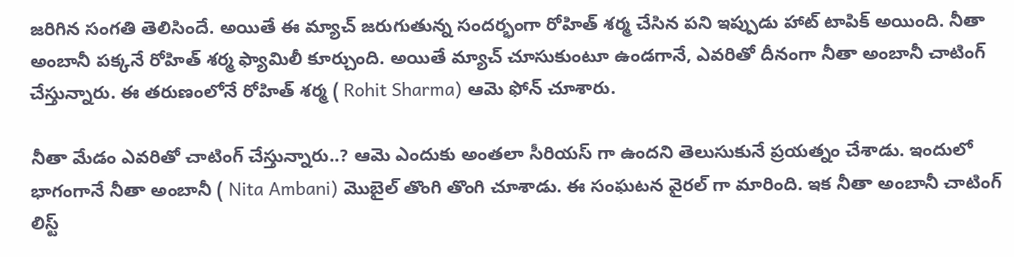జరిగిన సంగతి తెలిసిందే. అయితే ఈ మ్యాచ్ జరుగుతున్న సందర్భంగా రోహిత్ శర్మ చేసిన పని ఇప్పుడు హాట్ టాపిక్ అయింది. నీతా అంబానీ పక్కనే రోహిత్ శర్మ ఫ్యామిలీ కూర్చుంది. అయితే మ్యాచ్ చూసుకుంటూ ఉండగానే, ఎవ‌రితో దీనంగా నీతా అంబానీ చాటింగ్ చేస్తున్నారు. ఈ త‌రుణంలోనే రోహిత్ శ‌ర్మ ( Rohit Sharma) ఆమె ఫోన్ చూశారు.

నీతా మేడం ఎవ‌రితో చాటింగ్ చేస్తున్నారు..? ఆమె ఎందుకు అంత‌లా సీరియ‌స్ గా ఉంద‌ని తెలుసుకునే ప్ర‌య‌త్నం చేశాడు. ఇందులో భాగంగానే నీతా అంబానీ ( Nita Ambani) మొబైల్ తొంగి తొంగి చూశాడు. ఈ సంఘ‌ట‌న వైర‌ల్ గా మారింది. ఇక నీతా అంబానీ చాటింగ్ లిస్ట్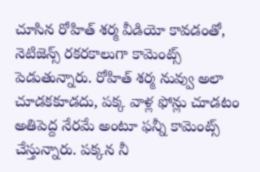చూసిన రోహిత్ శ‌ర్మ వీడియో కావ‌డంతో, నెటిజెన్స్ ర‌క‌ర‌కాలుగా కామెంట్స్ పెడుతున్నారు. రోహిత్ శ‌ర్మ నువ్వు అలా చూడ‌క‌కూడ‌దు, ప‌క్క వాళ్ల ఫోన్లు చూడటం అతిపెద్ద నేర‌మే అంటూ ఫ‌న్నీ కామెంట్స్ చేస్తున్నారు. ప‌క్క‌న నీ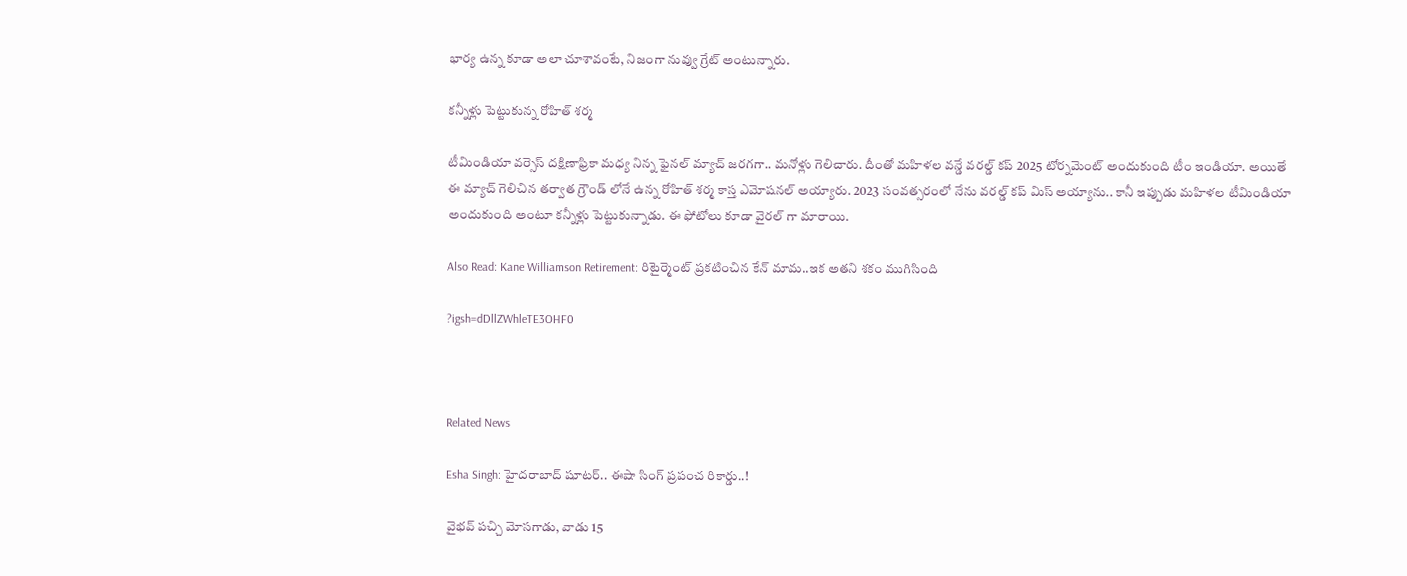భార్య ఉన్న కూడా అలా చూశావంటే, నిజంగా నువ్వు గ్రేట్ అంటున్నారు.

క‌న్నీళ్లు పెట్టుకున్న రోహిత్ శ‌ర్మ‌

టీమిండియా వర్సెస్ దక్షిణాఫ్రికా మధ్య నిన్న ఫైనల్ మ్యాచ్ జరగగా.. మనోళ్లు గెలిచారు. దీంతో మహిళల వన్డే వరల్డ్ కప్ 2025 టోర్నమెంట్ అందుకుంది టీం ఇండియా. అయితే ఈ మ్యాచ్ గెలిచిన తర్వాత గ్రౌండ్ లోనే ఉన్న రోహిత్ శర్మ కాస్త ఎమోషనల్ అయ్యారు. 2023 సంవత్సరంలో నేను వరల్డ్ కప్ మిస్ అయ్యాను.. కానీ ఇప్పుడు మహిళల టీమిండియా అందుకుంది అంటూ కన్నీళ్లు పెట్టుకున్నాడు. ఈ ఫోటోలు కూడా వైరల్ గా మారాయి.

Also Read: Kane Williamson Retirement: రిటైర్మెంట్ ప్ర‌క‌టించిన కేన్ మామ‌..ఇక అత‌ని శ‌కం ముగిసింది

?igsh=dDllZWhleTE3OHF0



Related News

Esha Singh: హైదరాబాద్ షూటర్.. ఈషా సింగ్ ప్రపంచ రికార్డు..!

వైభ‌వ్ ప‌చ్చి మోస‌గాడు, వాడు 15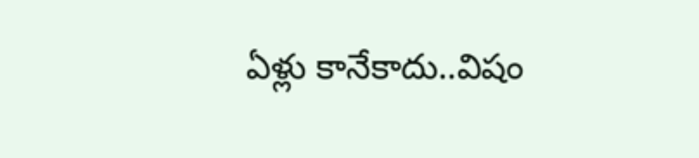ఏళ్లు కానేకాదు..విషం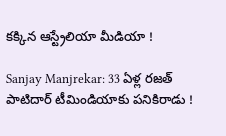క‌క్కిన ఆస్ట్రేలియా మీడియా !

Sanjay Manjrekar: 33 ఏళ్ల ర‌జ‌త్ పాటిదార్ టీమిండియాకు ప‌నికిరాడు !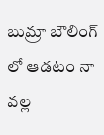బుమ్రా బౌలింగ్ లో ఆడ‌టం నా వ‌ల్ల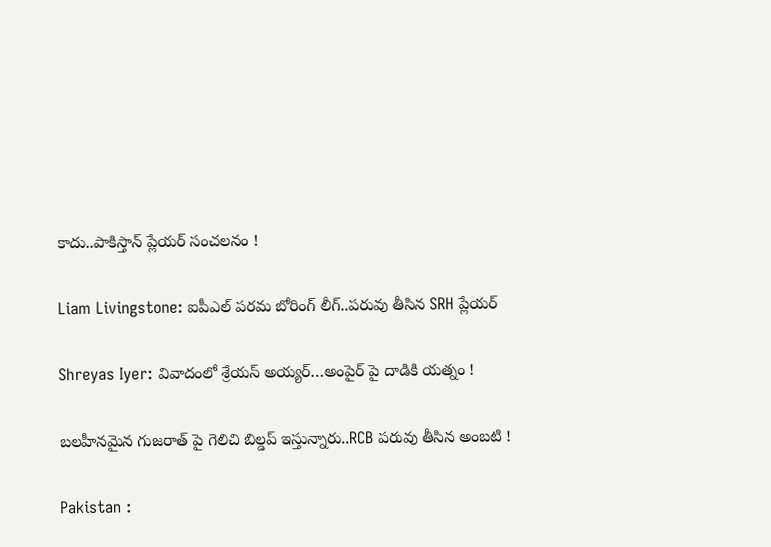కాదు..పాకిస్తాన్ ప్లేయ‌ర్ సంచ‌ల‌నం !

Liam Livingstone: ఐపీఎల్ ప‌ర‌మ బోరింగ్ లీగ్..ప‌రువు తీసిన‌ SRH ప్లేయర్‌

Shreyas Iyer: వివాదంలో శ్రేయస్ అయ్య‌ర్‌…అంపైర్ పై దాడికి య‌త్నం !

బ‌ల‌హీనమైన గుజ‌రాత్ పై గెలిచి బిల్డ‌ప్ ఇస్తున్నారు..RCB ప‌రువు తీసిన అంబ‌టి !

Pakistan :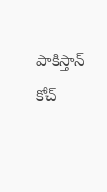పాకిస్తాన్ కోచ్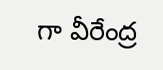గా వీరేంద్ర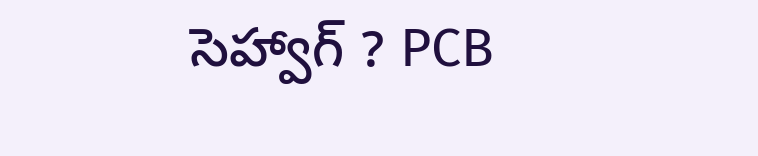సెహ్వాగ్ ? PCB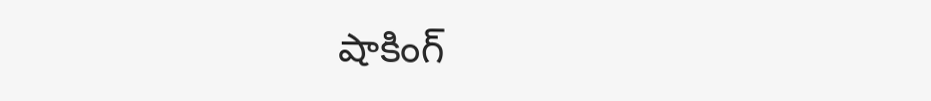షాకింగ్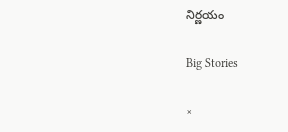నిర్ణ‌యం

Big Stories

×